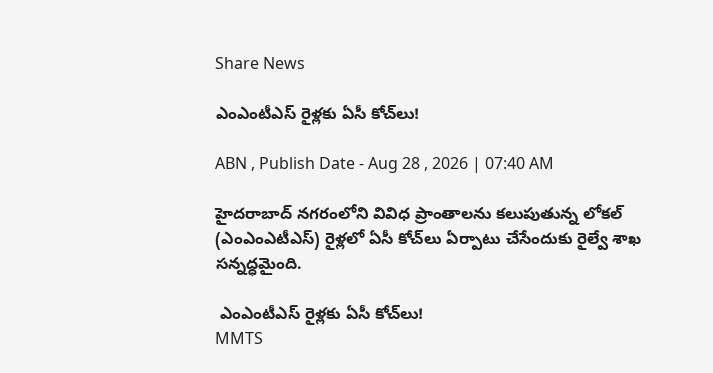Share News

ఎంఎంటీఎస్‌ రైళ్లకు ఏసీ కోచ్‌లు!

ABN , Publish Date - Aug 28 , 2026 | 07:40 AM

హైదరాబాద్‌ నగరంలోని వివిధ ప్రాంతాలను కలుపుతున్న లోకల్‌ (ఎంఎంఎటీఎస్‌) రైళ్లలో ఏసీ కోచ్‌లు ఏర్పాటు చేసేందుకు రైల్వే శాఖ సన్నద్ధమైంది.

 ఎంఎంటీఎస్‌ రైళ్లకు ఏసీ కోచ్‌లు!
MMTS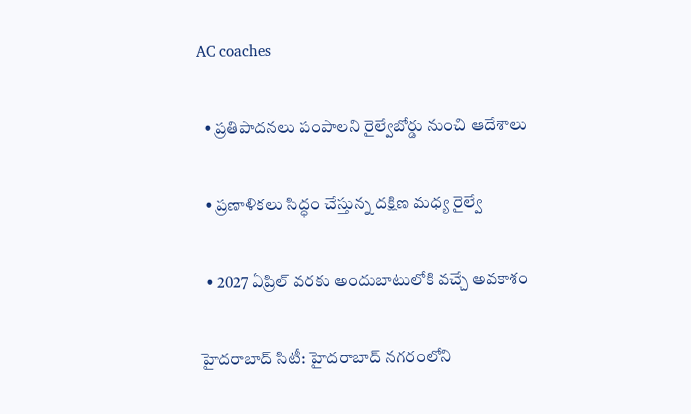AC coaches

  • ప్రతిపాదనలు పంపాలని రైల్వేబోర్డు నుంచి ఆదేశాలు

  • ప్రణాళికలు సిద్ధం చేస్తున్న దక్షిణ మధ్య రైల్వే

  • 2027 ఏప్రిల్‌ వరకు అందుబాటులోకి వచ్చే అవకాశం

హైదరాబాద్‌ సిటీ: హైదరాబాద్‌ నగరంలోని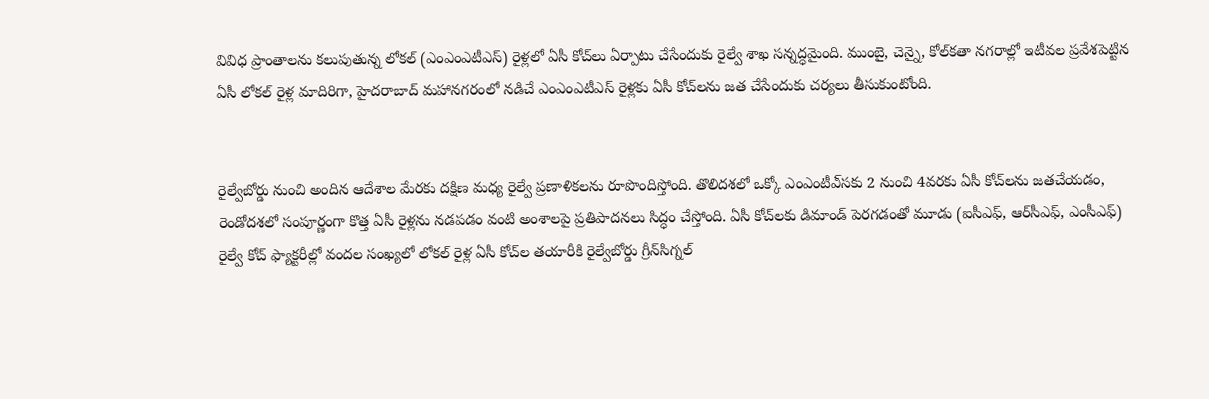వివిధ ప్రాంతాలను కలుపుతున్న లోకల్‌ (ఎంఎంఎటీఎస్‌) రైళ్లలో ఏసీ కోచ్‌లు ఏర్పాటు చేసేందుకు రైల్వే శాఖ సన్నద్ధమైంది. ముంబై, చెన్నై, కోల్‌కతా నగరాల్లో ఇటీవల ప్రవేశపెట్టిన ఏసీ లోకల్‌ రైళ్ల మాదిరిగా, హైదరాబాద్‌ మహానగరంలో నడిచే ఎంఎంఎటీఎస్‌ రైళ్లకు ఏసీ కోచ్‌లను జత చేసేందుకు చర్యలు తీసుకుంటోంది.


రైల్వేబోర్డు నుంచి అందిన ఆదేశాల మేరకు దక్షిణ మధ్య రైల్వే ప్రణాళికలను రూపొందిస్తోంది. తొలిదశలో ఒక్కో ఎంఎంటీఎ్‌సకు 2 నుంచి 4వరకు ఏసీ కోచ్‌లను జతచేయడం, రెండోదశలో సంపూర్ణంగా కొత్త ఏసీ రైళ్లను నడపడం వంటి అంశాలపై ప్రతిపాదనలు సిద్ధం చేస్తోంది. ఏసీ కోచ్‌లకు డిమాండ్‌ పెరగడంతో మూడు (ఐసీఎఫ్‌, ఆర్‌సీఎఫ్‌, ఎంసీఎఫ్‌) రైల్వే కోచ్‌ ఫ్యాక్టరీల్లో వందల సంఖ్యలో లోకల్‌ రైళ్ల ఏసీ కోచ్‌ల తయారీకి రైల్వేబోర్డు గ్రీన్‌సిగ్నల్‌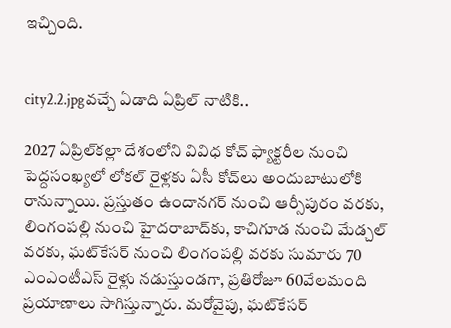ఇచ్చింది.


city2.2.jpgవచ్చే ఏడాది ఏప్రిల్‌ నాటికి..

2027 ఏప్రిల్‌కల్లా దేశంలోని వివిధ కోచ్‌ ఫ్యాక్టరీల నుంచి పెద్దసంఖ్యలో లోకల్‌ రైళ్లకు ఏసీ కోచ్‌లు అందుబాటులోకి రానున్నాయి. ప్రస్తుతం ఉందానగర్‌ నుంచి ఆర్సీపురం వరకు, లింగంపల్లి నుంచి హైదరాబాద్‌కు, కాచిగూడ నుంచి మేడ్చల్‌ వరకు, ఘట్‌కేసర్‌ నుంచి లింగంపల్లి వరకు సుమారు 70 ఎంఎంటీఎస్‌ రైళ్లు నడుస్తుండగా, ప్రతిరోజూ 60వేలమంది ప్రయాణాలు సాగిస్తున్నారు. మరోవైపు, ఘట్‌కేసర్‌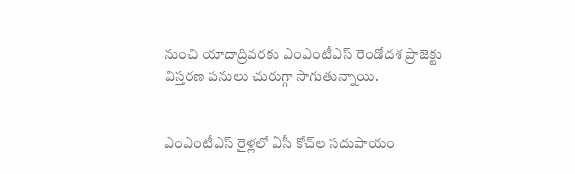నుంచి యాదాద్రివరకు ఎంఎంటీఎస్‌ రెండోదశ ప్రాజెక్టు విస్తరణ పనులు చురుగ్గా సాగుతున్నాయి.


ఎంఎంటీఎస్‌ రైళ్లలో ఏసీ కోచ్‌ల సదుపాయం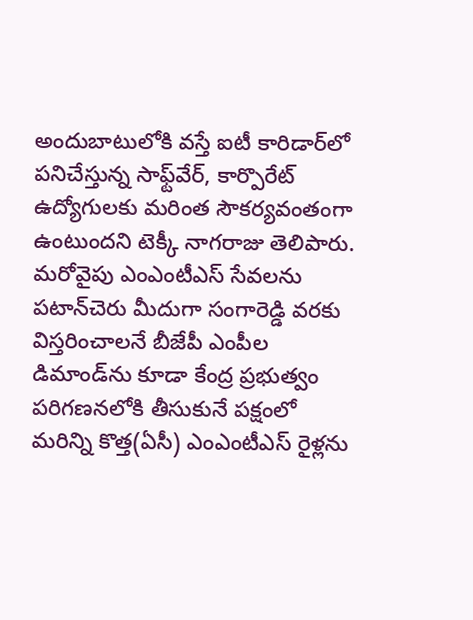అందుబాటులోకి వస్తే ఐటీ కారిడార్‌లో పనిచేస్తున్న సాఫ్ట్‌వేర్‌, కార్పొరేట్‌ ఉద్యోగులకు మరింత సౌకర్యవంతంగా ఉంటుందని టెక్కీ నాగరాజు తెలిపారు. మరోవైపు ఎంఎంటీఎస్‌ సేవలను పటాన్‌చెరు మీదుగా సంగారెడ్డి వరకు విస్తరించాలనే బీజేపీ ఎంపీల డిమాండ్‌ను కూడా కేంద్ర ప్రభుత్వం పరిగణనలోకి తీసుకునే పక్షంలో మరిన్ని కొత్త(ఏసీ) ఎంఎంటీఎస్‌ రైళ్లను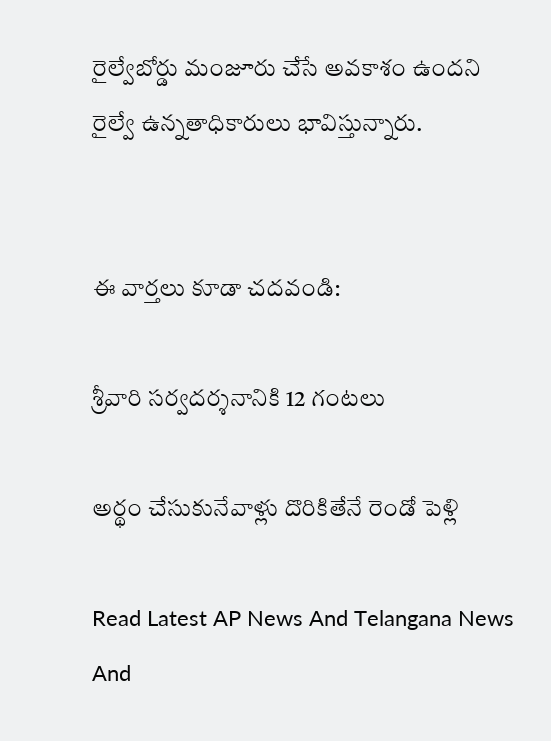రైల్వేబోర్డు మంజూరు చేసే అవకాశం ఉందని రైల్వే ఉన్నతాధికారులు భావిస్తున్నారు.


ఈ వార్తలు కూడా చదవండి:

శ్రీవారి సర్వదర్శనానికి 12 గంటలు

అర్థం చేసుకునేవాళ్లు దొరికితేనే రెండో పెళ్లి

Read Latest AP News And Telangana News And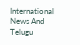International News And Telugu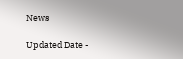News

Updated Date -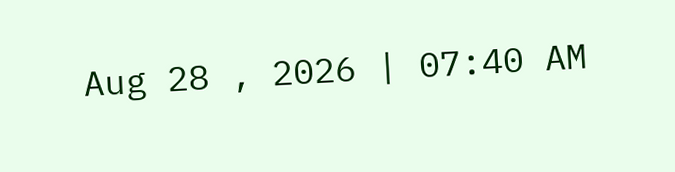Aug 28 , 2026 | 07:40 AM